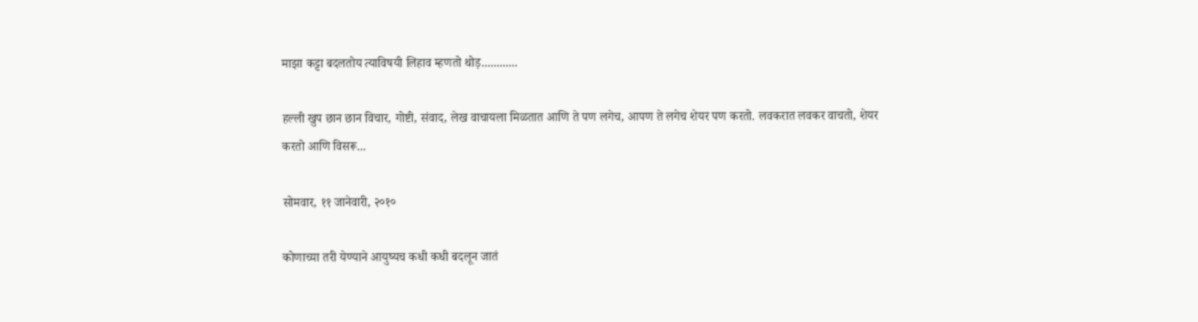माझा कट्टा बदलतोय त्याविषयी लिहाव म्हणतो थोड़............

हल्ली खुप छान छान विचार, गोष्टी, संवाद, लेख वाचायला मिळतात आणि ते पण लगेच, आपण ते लगेच शेयर पण करतो. लवकरात लवकर वाचतो, शेयर करतो आणि विसरू...

सोमवार, ११ जानेवारी, २०१०

कोणाच्या तरी येण्याने आयुष्यच कधी कधी बदलून जातं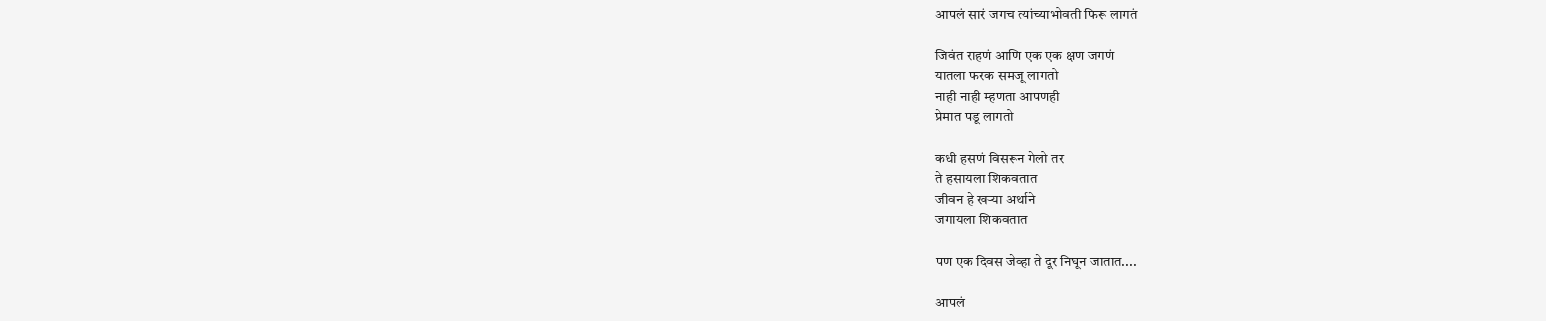आपलं सारं जगच त्यांच्याभोवती फिरू लागतं

जिवंत राहणं आणि एक एक क्षण जगणं
यातला फरक समजू लागतो
नाही नाही म्हणता आपणही
प्रेमात पडू लागतो

कधी हसणं विसरून गेलो तर
ते हसायला शिकवतात
जीवन हे खऱ्या अर्थाने
जगायला शिकवतात

पण एक दिवस जेव्हा ते दूर निघून जातात....

आपलं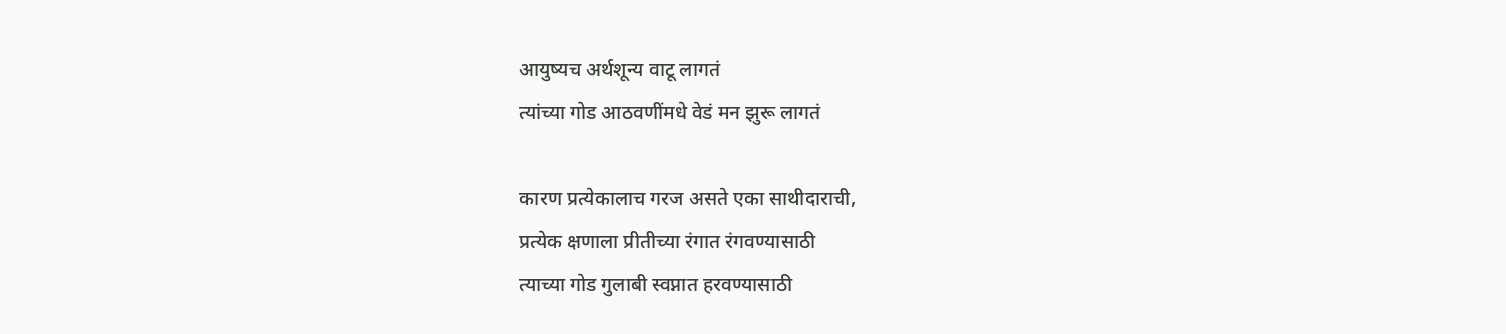आयुष्यच अर्थशून्य वाटू लागतं
त्यांच्या गोड आठवणींमधे वेडं मन झुरू लागतं

कारण प्रत्येकालाच गरज असते एका साथीदाराची,
प्रत्येक क्षणाला प्रीतीच्या रंगात रंगवण्यासाठी
त्याच्या गोड गुलाबी स्वप्नात हरवण्यासाठी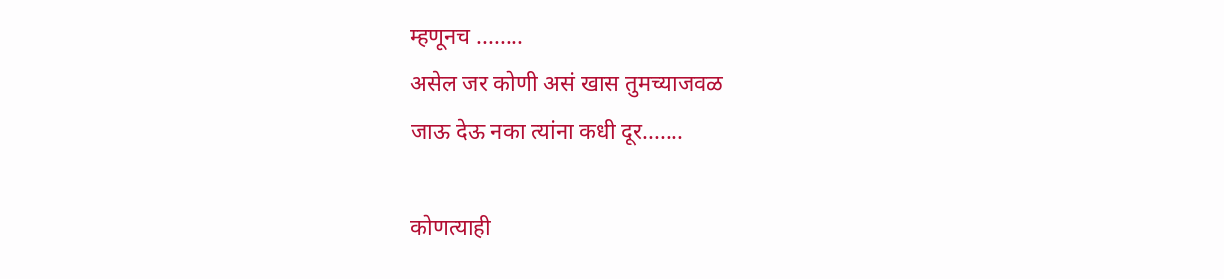म्हणूनच ........
असेल जर कोणी असं खास तुमच्याजवळ
जाऊ देऊ नका त्यांना कधी दूर.......

कोणत्याही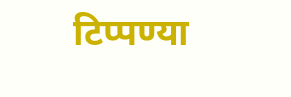टिप्पण्‍या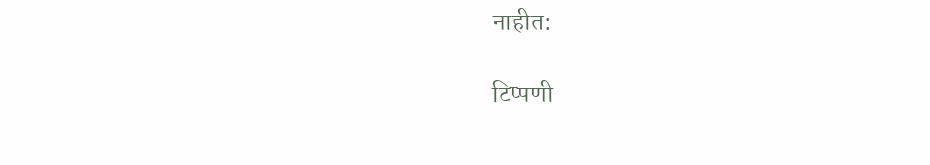नाहीत:

टिप्पणी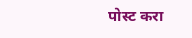पोस्ट करा